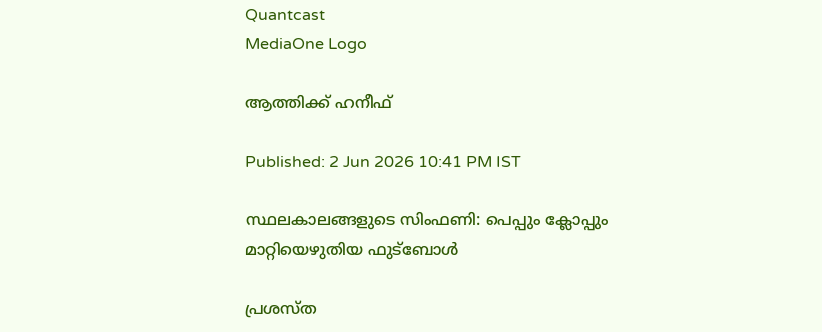Quantcast
MediaOne Logo

ആത്തിക്ക് ഹനീഫ്

Published: 2 Jun 2026 10:41 PM IST

സ്ഥലകാലങ്ങളുടെ സിംഫണി: പെപ്പും ക്ലോപ്പും മാറ്റിയെഴുതിയ ഫുട്ബോൾ

പ്രശസ്ത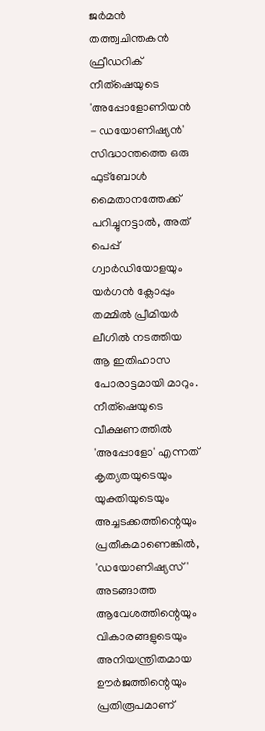ജർമൻ തത്ത്വചിന്തകൻ ഫ്രീഡറിക് നീത്ഷെയുടെ 'അപ്പോളോണിയൻ - ഡയോണിഷ്യൻ' സിദ്ധാന്തത്തെ ഒരു ഫുട്ബോൾ മൈതാനത്തേക്ക് പറിച്ചുനട്ടാൽ, അത് പെപ്പ് ഗ്വാർഡിയോളയും യർഗൻ ക്ലോപ്പും തമ്മിൽ പ്രീമിയർ ലീഗിൽ നടത്തിയ ആ ഇതിഹാസ പോരാട്ടമായി മാറും. നീത്ഷെയുടെ വീക്ഷണത്തിൽ 'അപ്പോളോ' എന്നത് കൃത്യതയുടെയും യുക്തിയുടെയും അച്ചടക്കത്തിന്റെയും പ്രതീകമാണെങ്കിൽ, 'ഡയോണിഷ്യസ്' അടങ്ങാത്ത ആവേശത്തിന്റെയും വികാരങ്ങളുടെയും അനിയന്ത്രിതമായ ഊർജത്തിന്റെയും പ്രതിരൂപമാണ്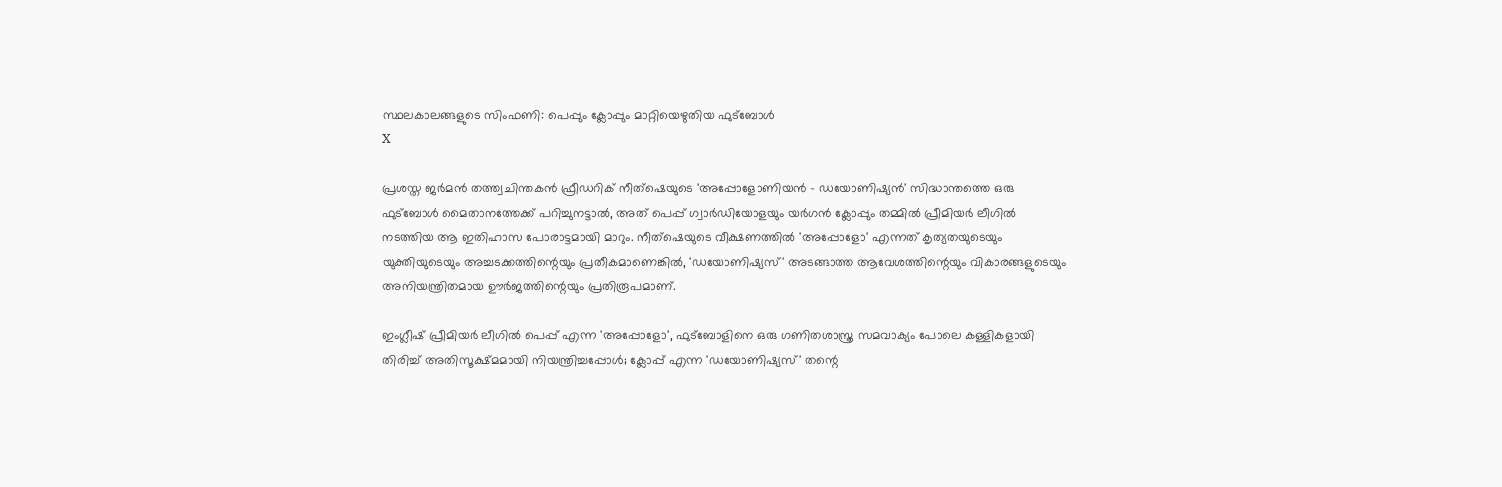സ്ഥലകാലങ്ങളുടെ സിംഫണി: പെപ്പും ക്ലോപ്പും മാറ്റിയെഴുതിയ ഫുട്ബോൾ
X

പ്രശസ്ത ജർമൻ തത്ത്വചിന്തകൻ ഫ്രീഡറിക് നീത്ഷെയുടെ 'അപ്പോളോണിയൻ - ഡയോണിഷ്യൻ' സിദ്ധാന്തത്തെ ഒരു ഫുട്ബോൾ മൈതാനത്തേക്ക് പറിച്ചുനട്ടാൽ, അത് പെപ്പ് ഗ്വാർഡിയോളയും യർഗൻ ക്ലോപ്പും തമ്മിൽ പ്രീമിയർ ലീഗിൽ നടത്തിയ ആ ഇതിഹാസ പോരാട്ടമായി മാറും. നീത്ഷെയുടെ വീക്ഷണത്തിൽ 'അപ്പോളോ' എന്നത് കൃത്യതയുടെയും യുക്തിയുടെയും അച്ചടക്കത്തിന്റെയും പ്രതീകമാണെങ്കിൽ, 'ഡയോണിഷ്യസ്' അടങ്ങാത്ത ആവേശത്തിന്റെയും വികാരങ്ങളുടെയും അനിയന്ത്രിതമായ ഊർജത്തിന്റെയും പ്രതിരൂപമാണ്.

ഇംഗ്ലീഷ് പ്രീമിയർ ലീഗിൽ പെപ്പ് എന്ന 'അപ്പോളോ', ഫുട്ബോളിനെ ഒരു ഗണിതശാസ്ത്ര സമവാക്യം പോലെ കള്ളികളായി തിരിച്ച് അതിസൂക്ഷ്മമായി നിയന്ത്രിച്ചപ്പോൾ; ക്ലോപ്പ് എന്ന 'ഡയോണിഷ്യസ്' തന്റെ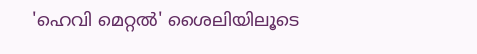'ഹെവി മെറ്റൽ' ശൈലിയിലൂടെ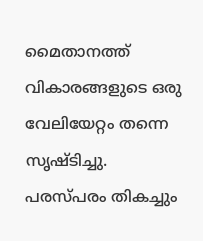മൈതാനത്ത് വികാരങ്ങളുടെ ഒരു വേലിയേറ്റം തന്നെ സൃഷ്ടിച്ചു. പരസ്പരം തികച്ചും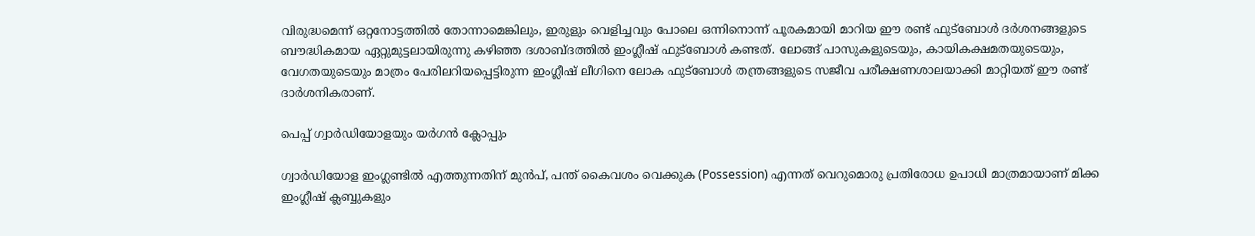വിരുദ്ധമെന്ന് ഒറ്റനോട്ടത്തിൽ തോന്നാമെങ്കിലും, ഇരുളും വെളിച്ചവും പോലെ ഒന്നിനൊന്ന് പൂരകമായി മാറിയ ഈ രണ്ട് ഫുട്ബോൾ ദർശനങ്ങളുടെ ബൗദ്ധികമായ ഏറ്റുമുട്ടലായിരുന്നു കഴിഞ്ഞ ദശാബ്ദത്തിൽ ഇംഗ്ലീഷ് ഫുട്ബോൾ കണ്ടത്. ലോങ്ങ് പാസുകളുടെയും, കായികക്ഷമതയുടെയും, വേഗതയുടെയും മാത്രം പേരിലറിയപ്പെട്ടിരുന്ന ഇംഗ്ലീഷ് ലീഗിനെ ലോക ഫുട്ബോൾ തന്ത്രങ്ങളുടെ സജീവ പരീക്ഷണശാലയാക്കി മാറ്റിയത് ഈ രണ്ട് ദാർശനികരാണ്.

പെപ്പ് ഗ്വാർഡിയോളയും യർഗൻ ക്ലോപ്പും

ഗ്വാർഡിയോള ഇംഗ്ലണ്ടിൽ എത്തുന്നതിന് മുൻപ്, പന്ത് കൈവശം വെക്കുക (Possession) എന്നത് വെറുമൊരു പ്രതിരോധ ഉപാധി മാത്രമായാണ് മിക്ക ഇംഗ്ലീഷ് ക്ലബ്ബുകളും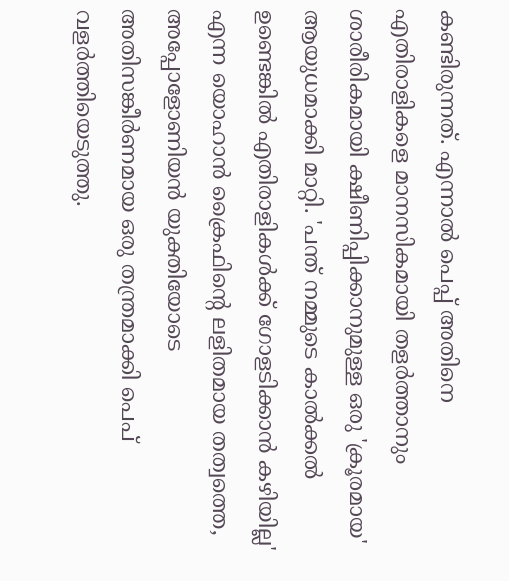കണ്ടിരുന്നത്. എന്നാൽ പെപ്പ് അതിനെ എതിരാളികളെ മാനസികമായി തളർത്താനും ശാരീരികമായി ക്ഷീണിപ്പിക്കാനുമുള്ള ഒരു 'ക്രൂരമായ' ആയുധമാക്കി മാറ്റി. 'പന്ത് നമ്മുടെ കാൽക്കൽ ഉണ്ടെങ്കിൽ എതിരാളികൾക്ക് ഗോളടിക്കാൻ കഴിയില്ല' എന്ന യൊഹാൻ ക്രൈഫിന്റെ ലളിതമായ തത്വത്തെ, അപ്പോളോണിയൻ യുക്തിയോടെ അതിസങ്കീർണമായ ഒരു തന്ത്രമാക്കി പെപ് വളർത്തിയെടുത്തു.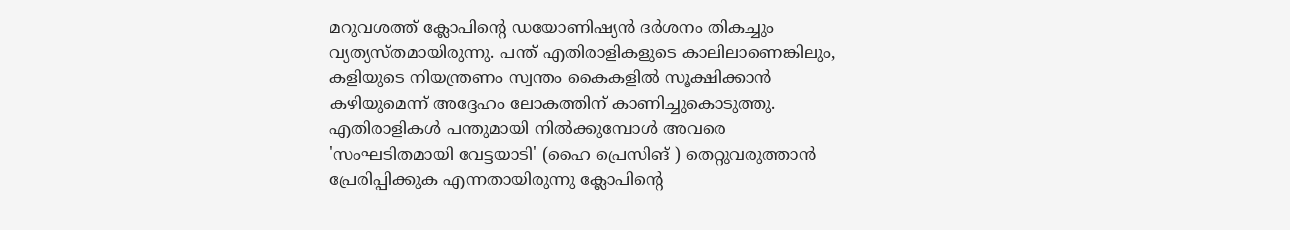മറുവശത്ത് ക്ലോപിന്റെ ഡയോണിഷ്യൻ ദർശനം തികച്ചും വ്യത്യസ്തമായിരുന്നു. പന്ത് എതിരാളികളുടെ കാലിലാണെങ്കിലും, കളിയുടെ നിയന്ത്രണം സ്വന്തം കൈകളിൽ സൂക്ഷിക്കാൻ കഴിയുമെന്ന് അദ്ദേഹം ലോകത്തിന് കാണിച്ചുകൊടുത്തു. എതിരാളികൾ പന്തുമായി നിൽക്കുമ്പോൾ അവരെ 'സംഘടിതമായി വേട്ടയാടി' (ഹൈ പ്രെസിങ് ) തെറ്റുവരുത്താൻ പ്രേരിപ്പിക്കുക എന്നതായിരുന്നു ക്ലോപിന്റെ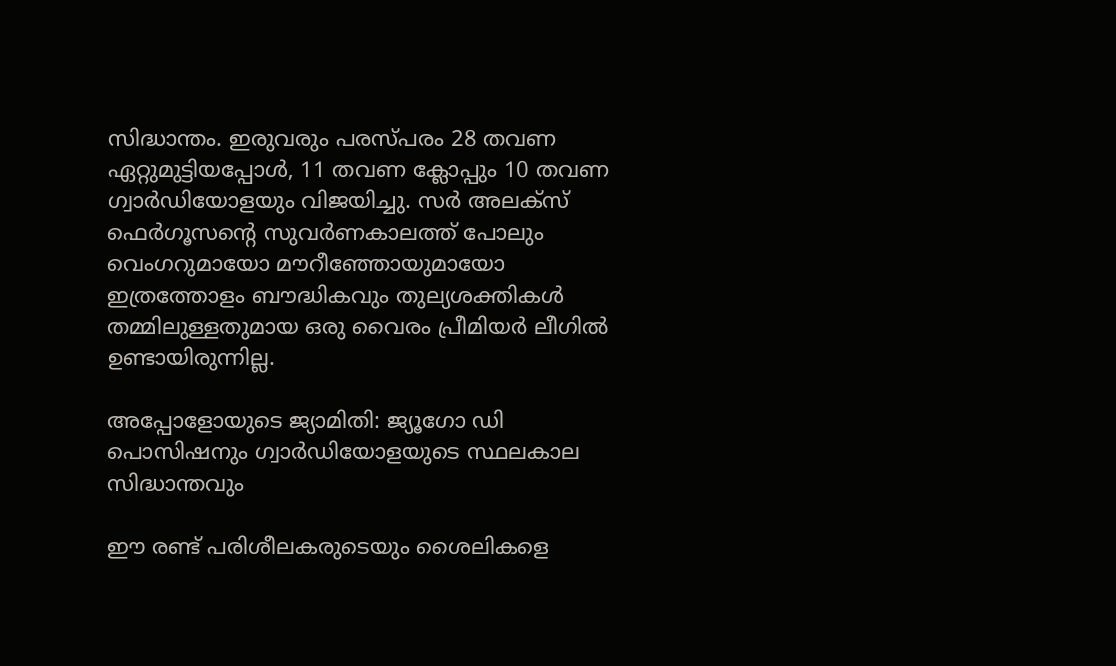സിദ്ധാന്തം. ഇരുവരും പരസ്പരം 28 തവണ ഏറ്റുമുട്ടിയപ്പോൾ, 11 തവണ ക്ലോപ്പും 10 തവണ ഗ്വാർഡിയോളയും വിജയിച്ചു. സർ അലക്സ് ഫെർഗൂസന്റെ സുവർണകാലത്ത് പോലും വെംഗറുമായോ മൗറീഞ്ഞോയുമായോ ഇത്രത്തോളം ബൗദ്ധികവും തുല്യശക്തികൾ തമ്മിലുള്ളതുമായ ഒരു വൈരം പ്രീമിയർ ലീഗിൽ ഉണ്ടായിരുന്നില്ല.

അപ്പോളോയുടെ ജ്യാമിതി: ജ്യൂഗോ ഡി പൊസിഷനും ഗ്വാർഡിയോളയുടെ സ്ഥലകാല സിദ്ധാന്തവും

ഈ രണ്ട് പരിശീലകരുടെയും ശൈലികളെ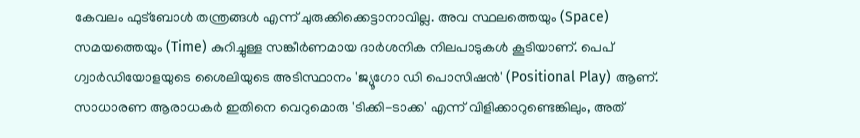കേവലം ഫുട്ബോൾ തന്ത്രങ്ങൾ എന്ന് ചുരുക്കിക്കെട്ടാനാവില്ല. അവ സ്ഥലത്തെയും (Space) സമയത്തെയും (Time) കുറിച്ചുള്ള സങ്കീർണമായ ദാർശനിക നിലപാടുകൾ കൂടിയാണ്. പെപ് ഗ്വാർഡിയോളയുടെ ശൈലിയുടെ അടിസ്ഥാനം 'ജ്യൂഗോ ഡി പൊസിഷൻ' (Positional Play) ആണ്. സാധാരണ ആരാധകർ ഇതിനെ വെറുമൊരു 'ടിക്കി-ടാക്ക' എന്ന് വിളിക്കാറുണ്ടെങ്കിലും, അത്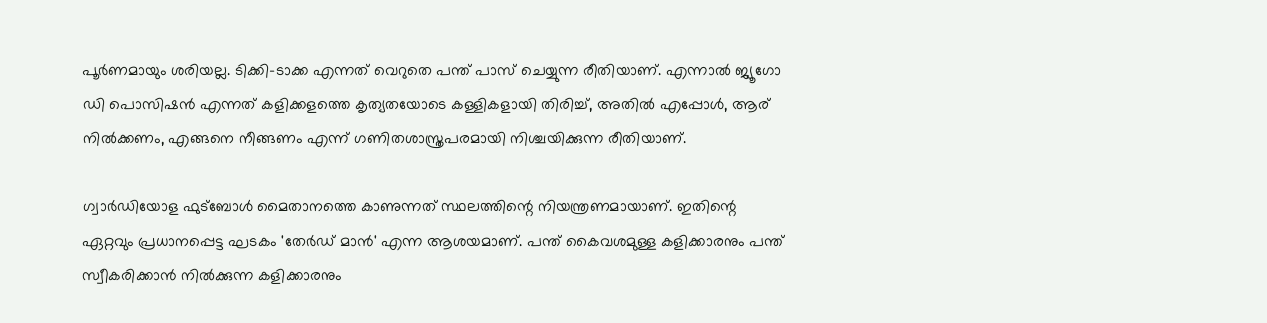പൂർണമായും ശരിയല്ല. ടിക്കി-ടാക്ക എന്നത് വെറുതെ പന്ത് പാസ് ചെയ്യുന്ന രീതിയാണ്. എന്നാൽ ജ്യൂഗോ ഡി പൊസിഷൻ എന്നത് കളിക്കളത്തെ കൃത്യതയോടെ കള്ളികളായി തിരിച്ച്, അതിൽ എപ്പോൾ, ആര് നിൽക്കണം, എങ്ങനെ നീങ്ങണം എന്ന് ഗണിതശാസ്ത്രപരമായി നിശ്ചയിക്കുന്ന രീതിയാണ്.

ഗ്വാർഡിയോള ഫുട്ബോൾ മൈതാനത്തെ കാണുന്നത് സ്ഥലത്തിന്റെ നിയന്ത്രണമായാണ്. ഇതിന്റെ ഏറ്റവും പ്രധാനപ്പെട്ട ഘടകം 'തേർഡ് മാൻ' എന്ന ആശയമാണ്. പന്ത് കൈവശമുള്ള കളിക്കാരനും പന്ത് സ്വീകരിക്കാൻ നിൽക്കുന്ന കളിക്കാരനും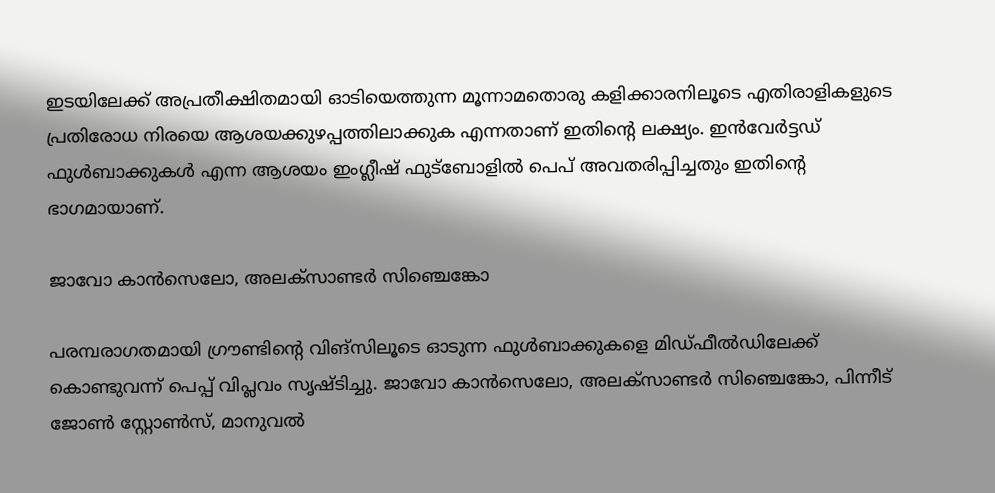ഇടയിലേക്ക് അപ്രതീക്ഷിതമായി ഓടിയെത്തുന്ന മൂന്നാമതൊരു കളിക്കാരനിലൂടെ എതിരാളികളുടെ പ്രതിരോധ നിരയെ ആശയക്കുഴപ്പത്തിലാക്കുക എന്നതാണ് ഇതിന്റെ ലക്ഷ്യം. ഇൻവേർട്ടഡ് ഫുൾബാക്കുകൾ എന്ന ആശയം ഇംഗ്ലീഷ് ഫുട്ബോളിൽ പെപ് അവതരിപ്പിച്ചതും ഇതിന്റെ ഭാഗമായാണ്.

ജാവോ കാൻസെലോ, അലക്സാണ്ടർ സിഞ്ചെങ്കോ

പരമ്പരാഗതമായി ഗ്രൗണ്ടിന്റെ വിങ്സിലൂടെ ഓടുന്ന ഫുൾബാക്കുകളെ മിഡ്ഫീൽഡിലേക്ക് കൊണ്ടുവന്ന് പെപ്പ് വിപ്ലവം സൃഷ്ടിച്ചു. ജാവോ കാൻസെലോ, അലക്സാണ്ടർ സിഞ്ചെങ്കോ, പിന്നീട് ജോൺ സ്റ്റോൺസ്, മാനുവൽ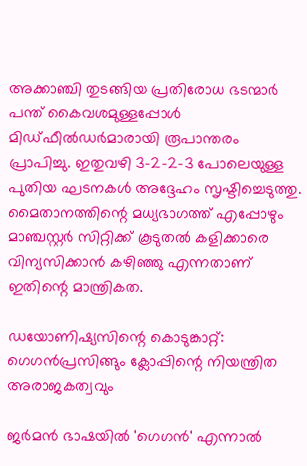അക്കാഞ്ചി തുടങ്ങിയ പ്രതിരോധ ഭടന്മാർ പന്ത് കൈവശമുള്ളപ്പോൾ മിഡ്ഫീൽഡർമാരായി രൂപാന്തരം പ്രാപിച്ചു. ഇതുവഴി 3-2-2-3 പോലെയുള്ള പുതിയ ഘടനകൾ അദ്ദേഹം സൃഷ്ടിച്ചെടുത്തു. മൈതാനത്തിന്റെ മധ്യഭാഗത്ത് എപ്പോഴും മാഞ്ചസ്റ്റർ സിറ്റിക്ക് കൂടുതൽ കളിക്കാരെ വിന്യസിക്കാൻ കഴിഞ്ഞു എന്നതാണ് ഇതിന്റെ മാന്ത്രികത.

ഡയോണിഷ്യസിന്റെ കൊടുങ്കാറ്റ്: ഗെഗൻപ്രസിങ്ങും ക്ലോപ്പിന്റെ നിയന്ത്രിത അരാജകത്വവും

ജർമൻ ഭാഷയിൽ 'ഗെഗൻ' എന്നാൽ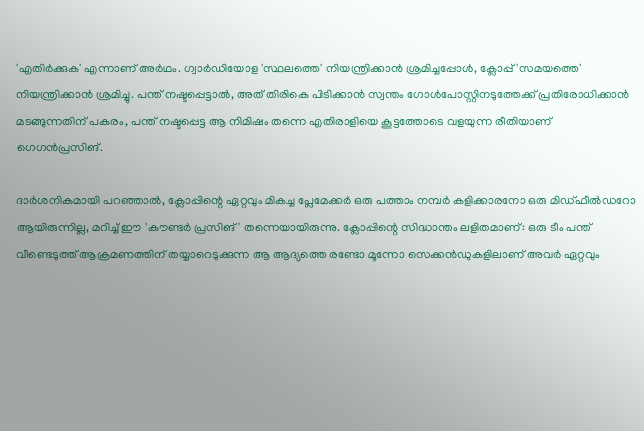'എതിർക്കുക' എന്നാണ് അർഥം. ഗ്വാർഡിയോള 'സ്ഥലത്തെ' നിയന്ത്രിക്കാൻ ശ്രമിച്ചപ്പോൾ, ക്ലോപ്പ് 'സമയത്തെ' നിയന്ത്രിക്കാൻ ശ്രമിച്ചു. പന്ത് നഷ്ടപ്പെട്ടാൽ, അത് തിരികെ പിടിക്കാൻ സ്വന്തം ഗോൾപോസ്റ്റിനടുത്തേക്ക് പ്രതിരോധിക്കാൻ മടങ്ങുന്നതിന് പകരം, പന്ത് നഷ്ടപ്പെട്ട ആ നിമിഷം തന്നെ എതിരാളിയെ കൂട്ടത്തോടെ വളയുന്ന രീതിയാണ് ഗെഗൻപ്രസിങ്.

ദാർശനികമായി പറഞ്ഞാൽ, ക്ലോപ്പിന്റെ ഏറ്റവും മികച്ച പ്ലേമേക്കർ ഒരു പത്താം നമ്പർ കളിക്കാരനോ ഒരു മിഡ്‌ഫീൽഡറോ ആയിരുന്നില്ല, മറിച്ച് ഈ 'കൗണ്ടർ പ്രസിങ്' തന്നെയായിരുന്നു. ക്ലോപ്പിന്റെ സിദ്ധാന്തം ലളിതമാണ്: ഒരു ടീം പന്ത് വീണ്ടെടുത്ത് ആക്രമണത്തിന് തയ്യാറെടുക്കുന്ന ആ ആദ്യത്തെ രണ്ടോ മൂന്നോ സെക്കൻഡുകളിലാണ് അവർ ഏറ്റവും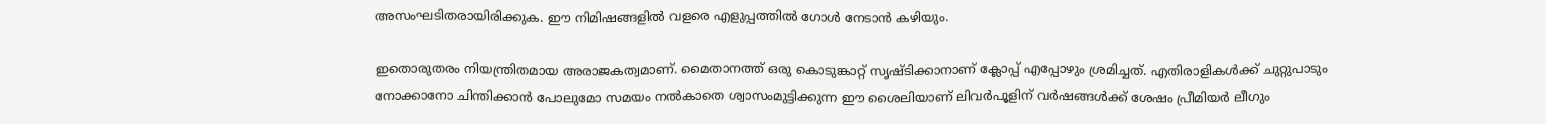അസംഘടിതരായിരിക്കുക. ഈ നിമിഷങ്ങളിൽ വളരെ എളുപ്പത്തിൽ ഗോൾ നേടാൻ കഴിയും.

ഇതൊരുതരം നിയന്ത്രിതമായ അരാജകത്വമാണ്. മൈതാനത്ത് ഒരു കൊടുങ്കാറ്റ് സൃഷ്ടിക്കാനാണ് ക്ലോപ്പ് എപ്പോഴും ശ്രമിച്ചത്. എതിരാളികൾക്ക് ചുറ്റുപാടും നോക്കാനോ ചിന്തിക്കാൻ പോലുമോ സമയം നൽകാതെ ശ്വാസംമുട്ടിക്കുന്ന ഈ ശൈലിയാണ് ലിവർപൂളിന് വർഷങ്ങൾക്ക് ശേഷം പ്രീമിയർ ലീഗും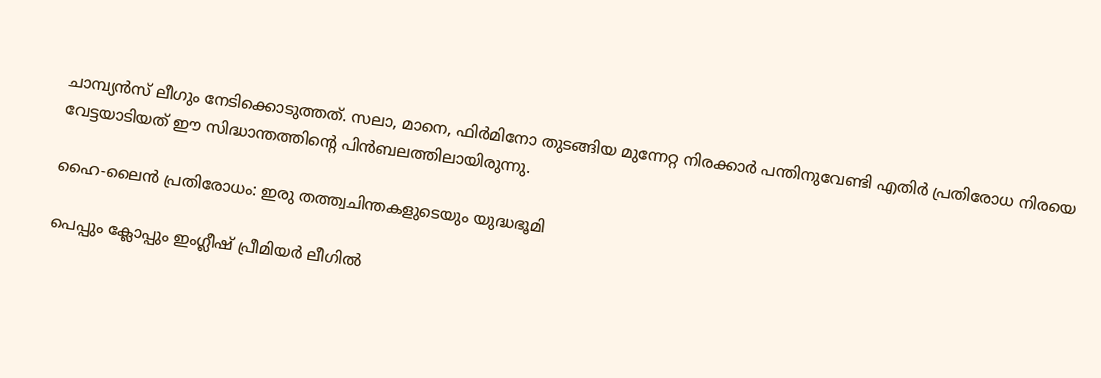ചാമ്പ്യൻസ് ലീഗും നേടിക്കൊടുത്തത്. സലാ, മാനെ, ഫിർമിനോ തുടങ്ങിയ മുന്നേറ്റ നിരക്കാർ പന്തിനുവേണ്ടി എതിർ പ്രതിരോധ നിരയെ വേട്ടയാടിയത് ഈ സിദ്ധാന്തത്തിന്റെ പിൻബലത്തിലായിരുന്നു.

ഹൈ-ലൈൻ പ്രതിരോധം: ഇരു തത്ത്വചിന്തകളുടെയും യുദ്ധഭൂമി

പെപ്പും ക്ലോപ്പും ഇംഗ്ലീഷ് പ്രീമിയർ ലീഗിൽ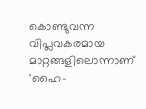കൊണ്ടുവന്ന വിപ്ലവകരമായ മാറ്റങ്ങളിലൊന്നാണ് 'ഹൈ-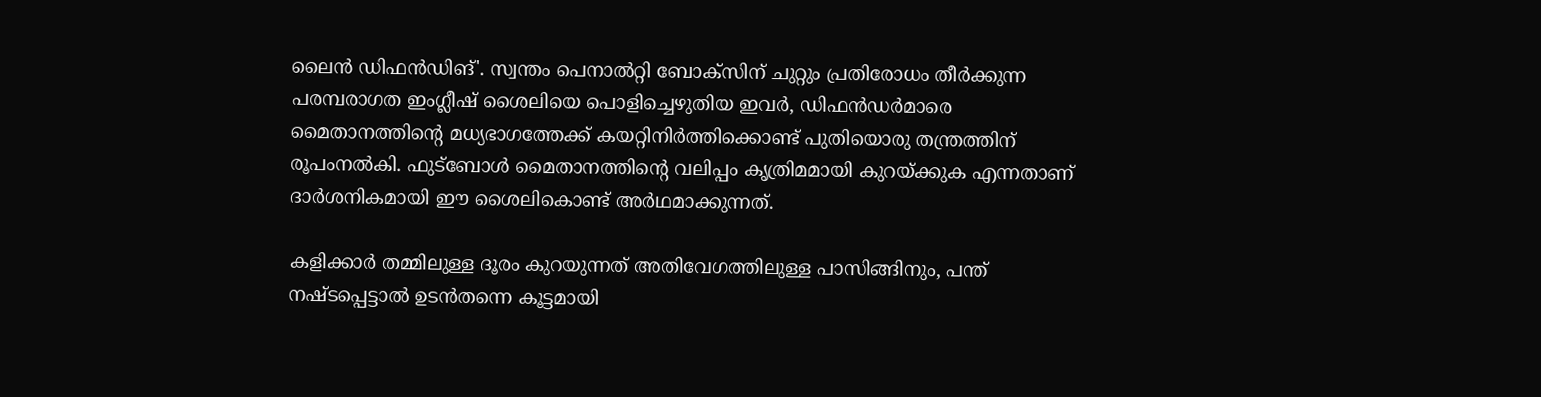ലൈൻ ഡിഫൻഡിങ്'. സ്വന്തം പെനാൽറ്റി ബോക്സിന് ചുറ്റും പ്രതിരോധം തീർക്കുന്ന പരമ്പരാഗത ഇംഗ്ലീഷ് ശൈലിയെ പൊളിച്ചെഴുതിയ ഇവർ, ഡിഫൻഡർമാരെ മൈതാനത്തിന്റെ മധ്യഭാഗത്തേക്ക് കയറ്റിനിർത്തിക്കൊണ്ട് പുതിയൊരു തന്ത്രത്തിന് രൂപംനൽകി. ഫുട്ബോൾ മൈതാനത്തിന്റെ വലിപ്പം കൃത്രിമമായി കുറയ്ക്കുക എന്നതാണ് ദാർശനികമായി ഈ ശൈലികൊണ്ട് അർഥമാക്കുന്നത്.

കളിക്കാർ തമ്മിലുള്ള ദൂരം കുറയുന്നത് അതിവേഗത്തിലുള്ള പാസിങ്ങിനും, പന്ത് നഷ്ടപ്പെട്ടാൽ ഉടൻതന്നെ കൂട്ടമായി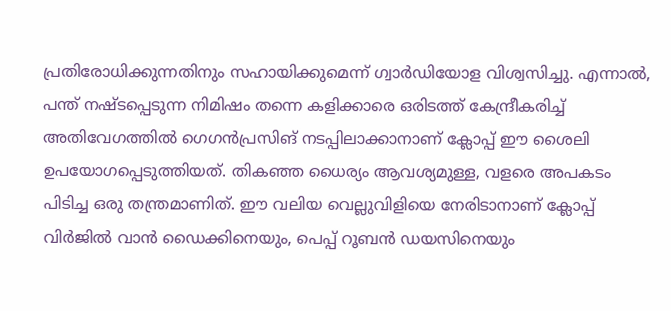പ്രതിരോധിക്കുന്നതിനും സഹായിക്കുമെന്ന് ഗ്വാർഡിയോള വിശ്വസിച്ചു. എന്നാൽ, പന്ത് നഷ്ടപ്പെടുന്ന നിമിഷം തന്നെ കളിക്കാരെ ഒരിടത്ത് കേന്ദ്രീകരിച്ച് അതിവേഗത്തിൽ ഗെഗൻപ്രസിങ് നടപ്പിലാക്കാനാണ് ക്ലോപ്പ് ഈ ശൈലി ഉപയോഗപ്പെടുത്തിയത്. തികഞ്ഞ ധൈര്യം ആവശ്യമുള്ള, വളരെ അപകടം പിടിച്ച ഒരു തന്ത്രമാണിത്. ഈ വലിയ വെല്ലുവിളിയെ നേരിടാനാണ് ക്ലോപ്പ് വിർജിൽ വാൻ ഡൈക്കിനെയും, പെപ്പ് റൂബൻ ഡയസിനെയും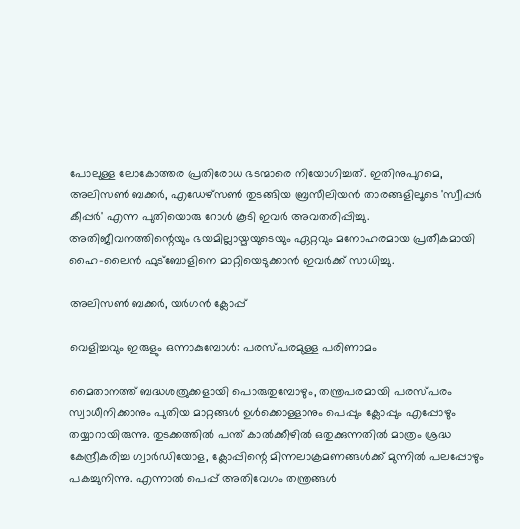പോലുള്ള ലോകോത്തര പ്രതിരോധ ഭടന്മാരെ നിയോഗിച്ചത്. ഇതിനുപുറമെ, അലിസൺ ബക്കർ, എഡേഴ്സൺ തുടങ്ങിയ ബ്രസീലിയൻ താരങ്ങളിലൂടെ 'സ്വീപ്പർ കീപ്പർ' എന്ന പുതിയൊരു റോൾ കൂടി ഇവർ അവതരിപ്പിച്ചു. അതിജീവനത്തിന്റെയും ഭയമില്ലായ്മയുടെയും ഏറ്റവും മനോഹരമായ പ്രതീകമായി ഹൈ-ലൈൻ ഫുട്ബോളിനെ മാറ്റിയെടുക്കാൻ ഇവർക്ക് സാധിച്ചു.

അലിസൺ ബക്കർ, യർഗൻ ക്ലോപ്പ്

വെളിച്ചവും ഇരുളും ഒന്നാകുമ്പോൾ: പരസ്പരമുള്ള പരിണാമം

മൈതാനത്ത് ബദ്ധശത്രുക്കളായി പൊരുതുമ്പോഴും, തന്ത്രപരമായി പരസ്പരം സ്വാധീനിക്കാനും പുതിയ മാറ്റങ്ങൾ ഉൾക്കൊള്ളാനും പെപ്പും ക്ലോപ്പും എപ്പോഴും തയ്യാറായിരുന്നു. തുടക്കത്തിൽ പന്ത് കാൽക്കീഴിൽ ഒതുക്കുന്നതിൽ മാത്രം ശ്രദ്ധ കേന്ദ്രീകരിച്ച ഗ്വാർഡിയോള, ക്ലോപ്പിന്റെ മിന്നലാക്രമണങ്ങൾക്ക് മുന്നിൽ പലപ്പോഴും പകച്ചുനിന്നു. എന്നാൽ പെപ്പ് അതിവേഗം തന്ത്രങ്ങൾ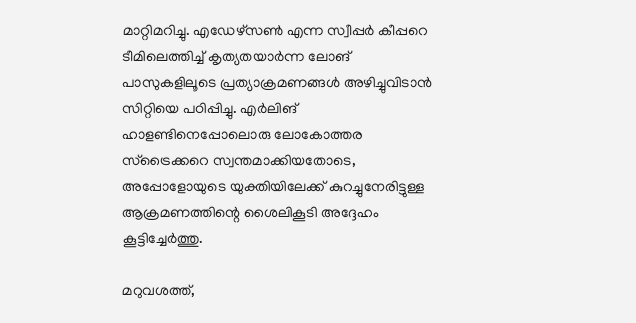മാറ്റിമറിച്ചു. എഡേഴ്സൺ എന്ന സ്വീപ്പർ കീപ്പറെ ടീമിലെത്തിച്ച് കൃത്യതയാർന്ന ലോങ് പാസുകളിലൂടെ പ്രത്യാക്രമണങ്ങൾ അഴിച്ചുവിടാൻ സിറ്റിയെ പഠിപ്പിച്ചു. എർലിങ് ഹാളണ്ടിനെപ്പോലൊരു ലോകോത്തര സ്‌ട്രൈക്കറെ സ്വന്തമാക്കിയതോടെ, അപ്പോളോയുടെ യുക്തിയിലേക്ക് കുറച്ചുനേരിട്ടുള്ള ആക്രമണത്തിന്റെ ശൈലികൂടി അദ്ദേഹം കൂട്ടിച്ചേർത്തു.

മറുവശത്ത്,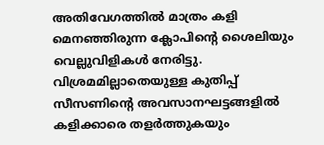അതിവേഗത്തിൽ മാത്രം കളി മെനഞ്ഞിരുന്ന ക്ലോപിന്റെ ശൈലിയും വെല്ലുവിളികൾ നേരിട്ടു. വിശ്രമമില്ലാതെയുള്ള കുതിപ്പ് സീസണിന്റെ അവസാനഘട്ടങ്ങളിൽ കളിക്കാരെ തളർത്തുകയും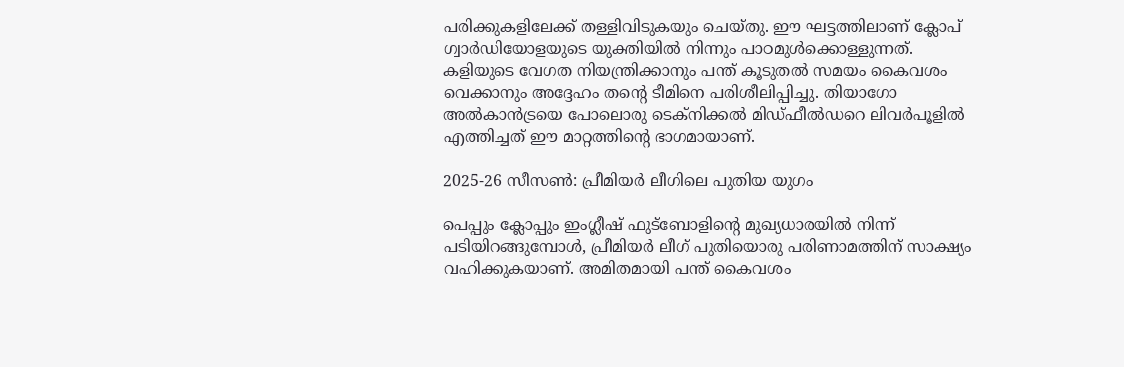പരിക്കുകളിലേക്ക് തള്ളിവിടുകയും ചെയ്തു. ഈ ഘട്ടത്തിലാണ് ക്ലോപ് ഗ്വാർഡിയോളയുടെ യുക്തിയിൽ നിന്നും പാഠമുൾക്കൊള്ളുന്നത്. കളിയുടെ വേഗത നിയന്ത്രിക്കാനും പന്ത് കൂടുതൽ സമയം കൈവശം വെക്കാനും അദ്ദേഹം തന്റെ ടീമിനെ പരിശീലിപ്പിച്ചു. തിയാഗോ അൽകാൻട്രയെ പോലൊരു ടെക്നിക്കൽ മിഡ്‌ഫീൽഡറെ ലിവർപൂളിൽ എത്തിച്ചത് ഈ മാറ്റത്തിന്റെ ഭാഗമായാണ്.

2025-26 സീസൺ: പ്രീമിയർ ലീഗിലെ പുതിയ യുഗം

പെപ്പും ക്ലോപ്പും ഇംഗ്ലീഷ് ഫുട്ബോളിന്റെ മുഖ്യധാരയിൽ നിന്ന് പടിയിറങ്ങുമ്പോൾ, പ്രീമിയർ ലീഗ് പുതിയൊരു പരിണാമത്തിന് സാക്ഷ്യം വഹിക്കുകയാണ്. അമിതമായി പന്ത് കൈവശം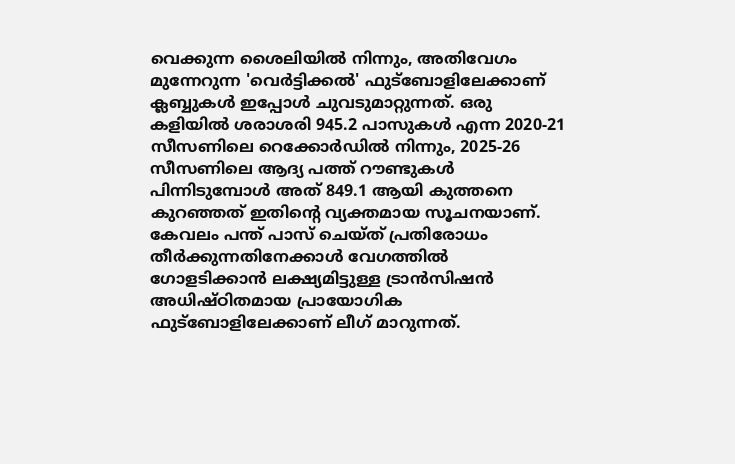വെക്കുന്ന ശൈലിയിൽ നിന്നും, അതിവേഗം മുന്നേറുന്ന 'വെർട്ടിക്കൽ' ഫുട്ബോളിലേക്കാണ് ക്ലബ്ബുകൾ ഇപ്പോൾ ചുവടുമാറ്റുന്നത്. ഒരു കളിയിൽ ശരാശരി 945.2 പാസുകൾ എന്ന 2020-21 സീസണിലെ റെക്കോർഡിൽ നിന്നും, 2025-26 സീസണിലെ ആദ്യ പത്ത് റൗണ്ടുകൾ പിന്നിടുമ്പോൾ അത് 849.1 ആയി കുത്തനെ കുറഞ്ഞത് ഇതിന്റെ വ്യക്തമായ സൂചനയാണ്. കേവലം പന്ത് പാസ് ചെയ്ത് പ്രതിരോധം തീർക്കുന്നതിനേക്കാൾ വേഗത്തിൽ ഗോളടിക്കാൻ ലക്ഷ്യമിട്ടുള്ള ട്രാൻസിഷൻ അധിഷ്ഠിതമായ പ്രായോഗിക ഫുട്ബോളിലേക്കാണ് ലീഗ് മാറുന്നത്.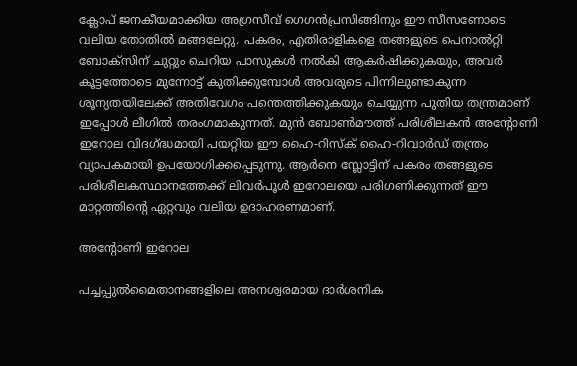ക്ലോപ് ജനകീയമാക്കിയ അഗ്രസീവ് ഗെഗൻപ്രസിങ്ങിനും ഈ സീസണോടെ വലിയ തോതിൽ മങ്ങലേറ്റു. പകരം, എതിരാളികളെ തങ്ങളുടെ പെനാൽറ്റി ബോക്സിന് ചുറ്റും ചെറിയ പാസുകൾ നൽകി ആകർഷിക്കുകയും, അവർ കൂട്ടത്തോടെ മുന്നോട്ട് കുതിക്കുമ്പോൾ അവരുടെ പിന്നിലുണ്ടാകുന്ന ശൂന്യതയിലേക്ക് അതിവേഗം പന്തെത്തിക്കുകയും ചെയ്യുന്ന പുതിയ തന്ത്രമാണ് ഇപ്പോൾ ലീഗിൽ തരംഗമാകുന്നത്. മുൻ ബോൺമൗത്ത് പരിശീലകൻ അന്റോണി ഇറോല വിദഗ്ദ്ധമായി പയറ്റിയ ഈ ഹൈ-റിസ്ക് ഹൈ-റിവാർഡ് തന്ത്രം വ്യാപകമായി ഉപയോഗിക്കപ്പെടുന്നു. ആർനെ സ്ലോട്ടിന് പകരം തങ്ങളുടെ പരിശീലകസ്ഥാനത്തേക്ക് ലിവർപൂൾ ഇറോലയെ പരിഗണിക്കുന്നത് ഈ മാറ്റത്തിന്റെ ഏറ്റവും വലിയ ഉദാഹരണമാണ്.

അന്റോണി ഇറോല

പച്ചപ്പുൽമൈതാനങ്ങളിലെ അനശ്വരമായ ദാർശനിക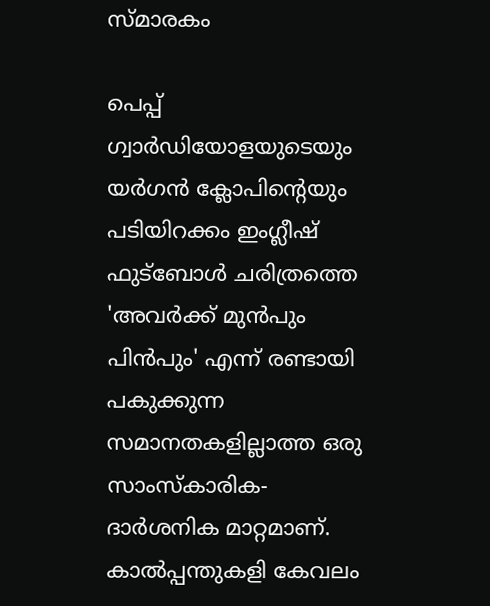സ്മാരകം

പെപ്പ് ഗ്വാർഡിയോളയുടെയും യർഗൻ ക്ലോപിന്റെയും പടിയിറക്കം ഇംഗ്ലീഷ് ഫുട്ബോൾ ചരിത്രത്തെ 'അവർക്ക് മുൻപും പിൻപും' എന്ന് രണ്ടായി പകുക്കുന്ന സമാനതകളില്ലാത്ത ഒരു സാംസ്കാരിക-ദാർശനിക മാറ്റമാണ്. കാൽപ്പന്തുകളി കേവലം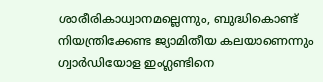ശാരീരികാധ്വാനമല്ലെന്നും, ബുദ്ധികൊണ്ട് നിയന്ത്രിക്കേണ്ട ജ്യാമിതീയ കലയാണെന്നും ഗ്വാർഡിയോള ഇംഗ്ലണ്ടിനെ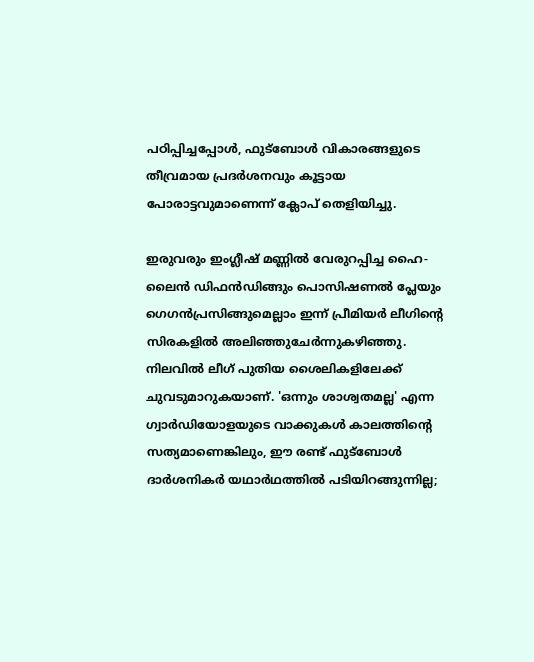പഠിപ്പിച്ചപ്പോൾ, ഫുട്ബോൾ വികാരങ്ങളുടെ തീവ്രമായ പ്രദർശനവും കൂട്ടായ പോരാട്ടവുമാണെന്ന് ക്ലോപ് തെളിയിച്ചു.

ഇരുവരും ഇംഗ്ലീഷ് മണ്ണിൽ വേരുറപ്പിച്ച ഹൈ-ലൈൻ ഡിഫൻഡിങ്ങും പൊസിഷണൽ പ്ലേയും ഗെഗൻപ്രസിങ്ങുമെല്ലാം ഇന്ന് പ്രീമിയർ ലീഗിന്റെ സിരകളിൽ അലിഞ്ഞുചേർന്നുകഴിഞ്ഞു. നിലവിൽ ലീഗ് പുതിയ ശൈലികളിലേക്ക് ചുവടുമാറുകയാണ്. 'ഒന്നും ശാശ്വതമല്ല' എന്ന ഗ്വാർഡിയോളയുടെ വാക്കുകൾ കാലത്തിന്റെ സത്യമാണെങ്കിലും, ഈ രണ്ട് ഫുട്ബോൾ ദാർശനികർ യഥാർഥത്തിൽ പടിയിറങ്ങുന്നില്ല;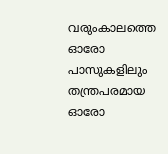വരുംകാലത്തെ ഓരോ പാസുകളിലും തന്ത്രപരമായ ഓരോ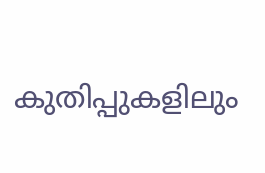കുതിപ്പുകളിലും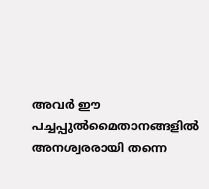അവർ ഈ പച്ചപ്പുൽമൈതാനങ്ങളിൽ അനശ്വരരായി തന്നെ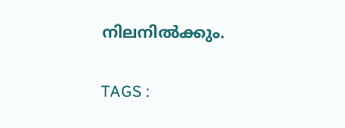നിലനിൽക്കും.

TAGS :